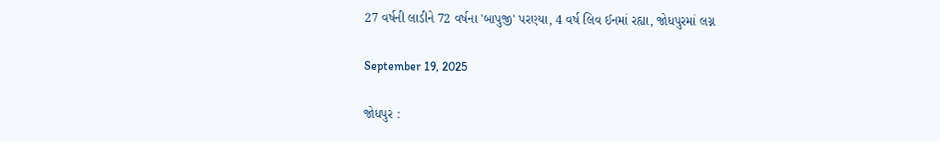27 વર્ષની લાડીને 72 વર્ષના 'બાપુજી' પરણ્યા, 4 વર્ષ લિવ ઈનમાં રહ્યા, જોધપુરમાં લગ્ન

September 19, 2025

જોધપુર :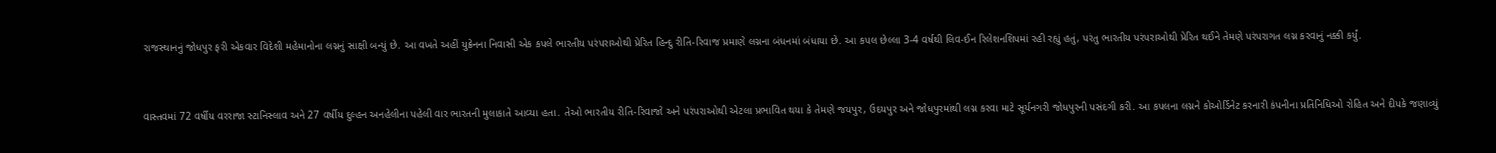રાજસ્થાનનું જોધપુર ફરી એકવાર વિદેશી મહેમાનોના લગ્નનું સાક્ષી બન્યું છે. આ વખતે અહીં યુક્રેનના નિવાસી એક કપલે ભારતીય પરંપરાઓથી પ્રેરિત હિન્દુ રીતિ-રિવાજ પ્રમાણે લગ્નના બંધનમાં બંધાયા છે. આ કપલ છેલ્લા 3-4 વર્ષથી લિવ-ઈન રિલેશનશિપમાં રહી રહ્યું હતું, પરંતુ ભારતીય પરંપરાઓથી પ્રેરિત થઈને તેમણે પરંપરાગત લગ્ન કરવાનું નક્કી કર્યું.


વાસ્તવમાં 72 વર્ષીય વરરાજા સ્ટાનિસ્લાવ અને 27 વર્ષીય દુલ્હન અનહેલીના પહેલી વાર ભારતની મુલાકાતે આવ્યા હતા. તેઓ ભારતીય રીતિ-રિવાજો અને પરંપરાઓથી એટલા પ્રભાવિત થયા કે તેમણે જયપુર, ઉદયપુર અને જોધપુરમાંથી લગ્ન કરવા માટે સૂર્યનગરી જોધપુરની પસંદગી કરી. આ કપલના લગ્નને કોઓર્ડિનેટ કરનારી કંપનીના પ્રતિનિધિઓ રોહિત અને દીપકે જણાવ્યું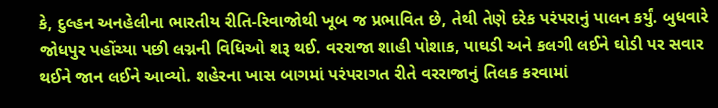કે, દુલ્હન અનહેલીના ભારતીય રીતિ-રિવાજોથી ખૂબ જ પ્રભાવિત છે, તેથી તેણે દરેક પરંપરાનું પાલન કર્યું. બુધવારે જોધપુર પહોંચ્યા પછી લગ્નની વિધિઓ શરૂ થઈ. વરરાજા શાહી પોશાક, પાઘડી અને કલગી લઈને ઘોડી પર સવાર થઈને જાન લઈને આવ્યો. શહેરના ખાસ બાગમાં પરંપરાગત રીતે વરરાજાનું તિલક કરવામાં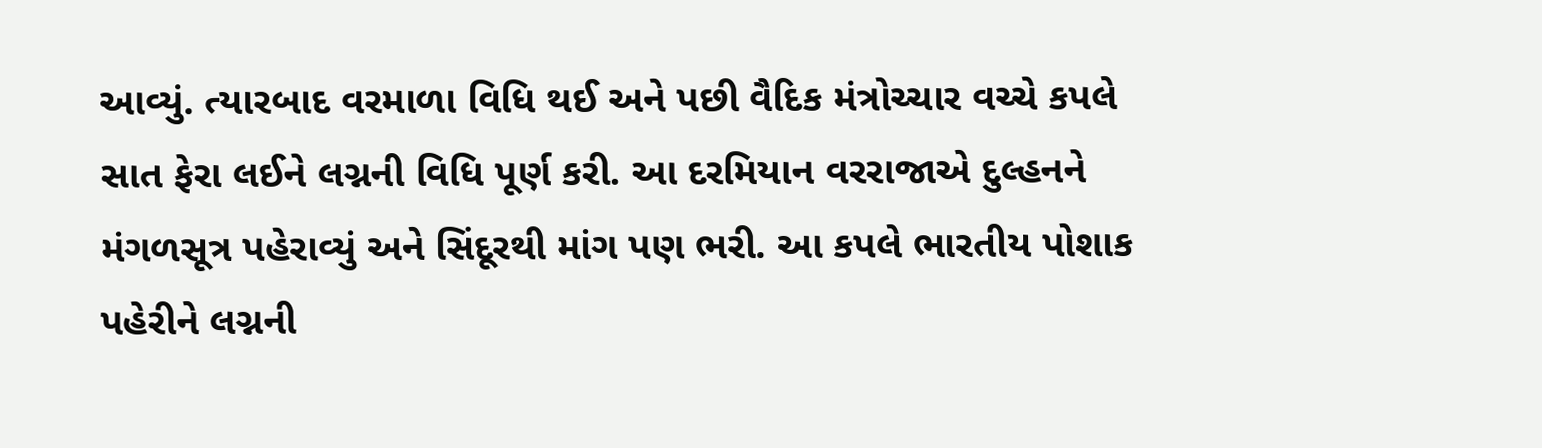આવ્યું. ત્યારબાદ વરમાળા વિધિ થઈ અને પછી વૈદિક મંત્રોચ્ચાર વચ્ચે કપલે સાત ફેરા લઈને લગ્નની વિધિ પૂર્ણ કરી. આ દરમિયાન વરરાજાએ દુલ્હનને મંગળસૂત્ર પહેરાવ્યું અને સિંદૂરથી માંગ પણ ભરી. આ કપલે ભારતીય પોશાક પહેરીને લગ્નની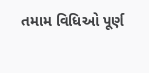તમામ વિધિઓ પૂર્ણ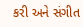કરી અને સંગીત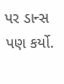પર ડાન્સ પણ કર્યો.